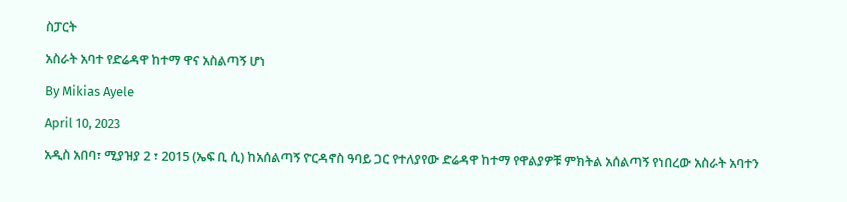ስፓርት

አስራት አባተ የድሬዳዋ ከተማ ዋና አስልጣኝ ሆነ

By Mikias Ayele

April 10, 2023

አዲስ አበባ፣ ሚያዝያ 2 ፣ 2015 (ኤፍ ቢ ሲ) ከአሰልጣኝ ዮርዳኖስ ዓባይ ጋር የተለያየው ድሬዳዋ ከተማ የዋልያዎቹ ምክትል አሰልጣኝ የነበረው አስራት አባተን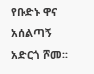የቡድኑ ዋና አሰልጣኝ አድርጎ ሾመ፡፡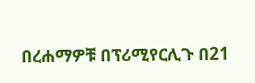በረሐማዎቹ በፕሪሚየርሊጉ በ21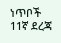ነጥቦች 11ኛ ደረጃ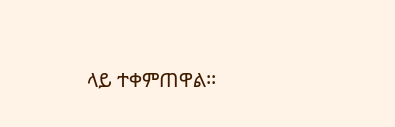ላይ ተቀምጠዋል፡፡